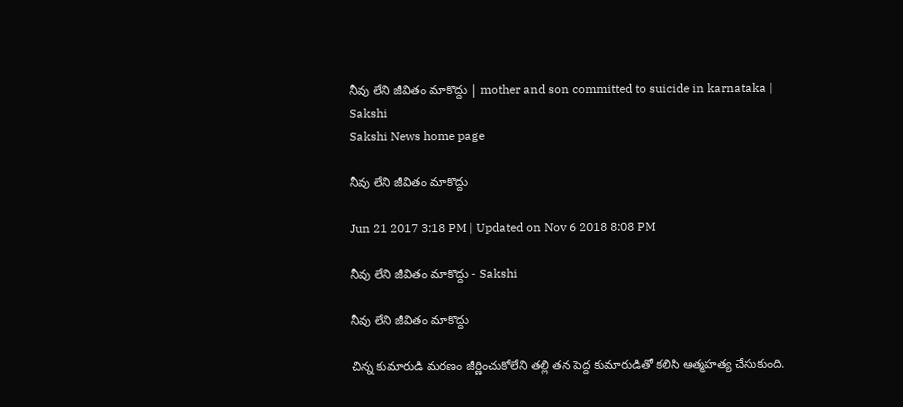నీవు లేని జీవితం మాకొద్దు | mother and son committed to suicide in karnataka | Sakshi
Sakshi News home page

నీవు లేని జీవితం మాకొద్దు

Jun 21 2017 3:18 PM | Updated on Nov 6 2018 8:08 PM

నీవు లేని జీవితం మాకొద్దు - Sakshi

నీవు లేని జీవితం మాకొద్దు

చిన్న కుమారుడి మరణం జీర్ణించుకోలేని తల్లి తన పెద్ద కుమారుడితో కలిసి ఆత్మహత్య చేసుకుంది.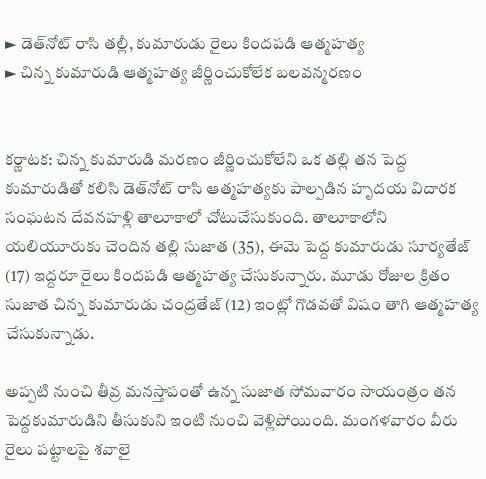► డెత్‌నోట్‌ రాసి తల్లీ, కుమారుడు రైలు కిందపడి ఆత్మహత్య
► చిన్న కుమారుడి ఆత్మహత్య జీర్ణించుకోలేక బలవన్మరణం


కర్ణాటక: చిన్న కుమారుడి మరణం జీర్ణించుకోలేని ఒక తల్లి తన పెద్ద కుమారుడితో కలిసి డెత్‌నోట్‌ రాసి ఆత్మహత్యకు పాల్పడిన హృదయ విదారక సంఘటన దేవనహళ్లి తాలూకాలో చోటుచేసుకుంది. తాలూకాలోని యలియూరుకు చెందిన తల్లి సుజాత (35), ఈమె పెద్ద కుమారుడు సూర్యతేజ్‌ (17) ఇద్దరూ రైలు కిందపడి ఆత్మహత్య చేసుకున్నారు. మూడు రోజుల క్రితం సుజాత చిన్న కుమారుడు చంద్రతేజ్‌ (12) ఇంట్లో గొడవతో విషం తాగి ఆత్మహత్య చేసుకున్నాడు.

అప్పటి నుంచి తీవ్ర మనస్తాపంతో ఉన్న సుజాత సోమవారం సాయంత్రం తన పెద్దకుమారుడిని తీసుకుని ఇంటి నుంచి వెళ్లిపోయింది. మంగళవారం వీరు రైలు పట్టాలపై శవాలై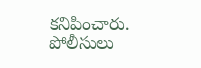కనిపించారు. పోలీసులు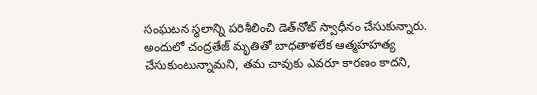సంఘటన స్థలాన్ని పరిశీలించి డెత్‌నోట్‌ స్వాధీనం చేసుకున్నారు. అందులో చంద్రతేజ్‌ మృతితో బాధతాళలేక ఆత్మహహత్య చేసుకుంటున్నామని, తమ చావుకు ఎవరూ కారణం కాదని,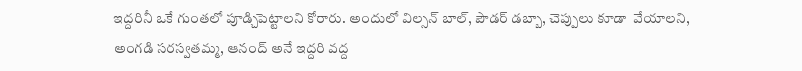ఇద్దరినీ ఒకే గుంతలో పూడ్చిపెట్టాలని కోరారు. అందులో విల్సన్‌ బాల్, పౌడర్‌ డబ్బా, చెప్పులు కూడా  వేయాలని, అంగడి సరస్వతమ్మ, ఆనంద్‌ అనే ఇద్దరి వద్ద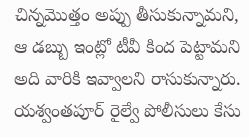చిన్నమొత్తం అప్పు తీసుకున్నామని, ఆ డబ్బు ఇంట్లో టీవీ కింద పెట్టామని అది వారికి ఇవ్వాలని రాసుకున్నారు. యశ్వంతపూర్‌ రైల్వే పోలీసులు కేసు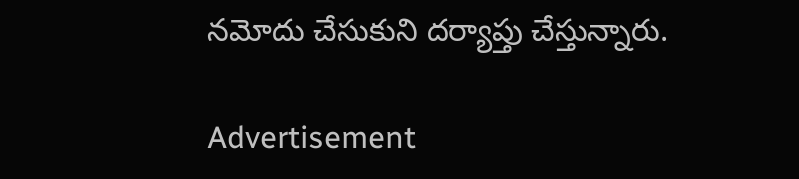నమోదు చేసుకుని దర్యాప్తు చేస్తున్నారు.

Advertisement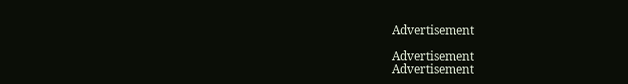Advertisement

Advertisement
Advertisement